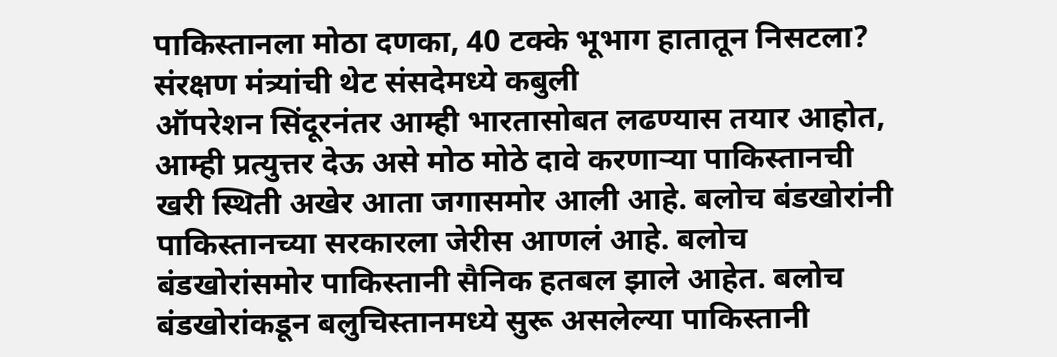पाकिस्तानला मोठा दणका, 40 टक्के भूभाग हातातून निसटला? संरक्षण मंत्र्यांची थेट संसदेमध्ये कबुली
ऑपरेशन सिंदूरनंतर आम्ही भारतासोबत लढण्यास तयार आहोत, आम्ही प्रत्युत्तर देऊ असे मोठ मोठे दावे करणाऱ्या पाकिस्तानची खरी स्थिती अखेर आता जगासमोर आली आहे. बलोच बंडखोरांनी पाकिस्तानच्या सरकारला जेरीस आणलं आहे. बलोच बंडखोरांसमोर पाकिस्तानी सैनिक हतबल झाले आहेत. बलोच बंडखोरांकडून बलुचिस्तानमध्ये सुरू असलेल्या पाकिस्तानी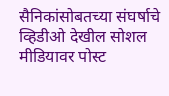सैनिकांसोबतच्या संघर्षाचे व्हिडीओ देखील सोशल मीडियावर पोस्ट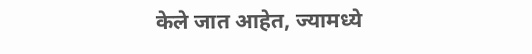केले जात आहेत, ज्यामध्ये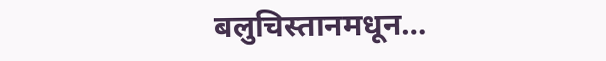बलुचिस्तानमधून…